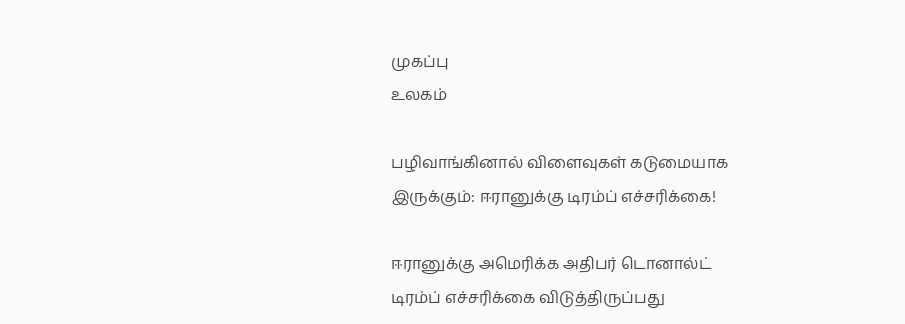முகப்பு
உலகம்

பழிவாங்கினால் விளைவுகள் கடுமையாக இருக்கும்: ஈரானுக்கு டிரம்ப் எச்சரிக்கை!

ஈரானுக்கு அமெரிக்க அதிபர் டொனால்ட் டிரம்ப் எச்சரிக்கை விடுத்திருப்பது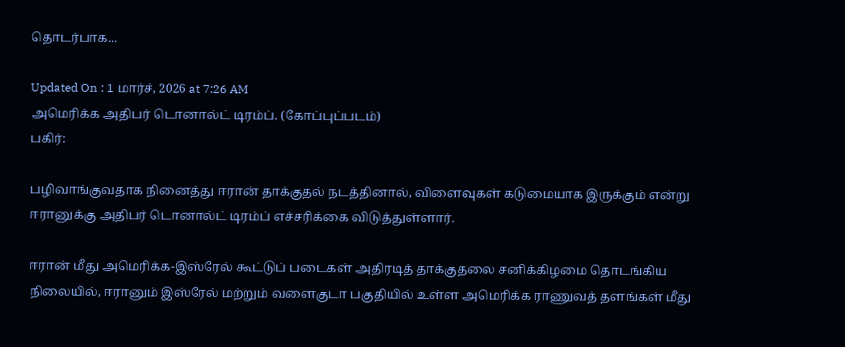தொடர்பாக...

Updated On : 1 மார்ச், 2026 at 7:26 AM
அமெரிக்க அதிபர் டொனால்ட் டிரம்ப். (கோப்புப்படம்)
பகிர்:

பழிவாங்குவதாக நினைத்து ஈரான் தாக்குதல் நடத்தினால், விளைவுகள் கடுமையாக இருக்கும் என்று ஈரானுக்கு அதிபர் டொனால்ட் டிரம்ப் எச்சரிக்கை விடுத்துள்ளார்.

ஈரான் மீது அமெரிக்க-இஸ்ரேல் கூட்டுப் படைகள் அதிரடித் தாக்குதலை சனிக்கிழமை தொடங்கிய நிலையில், ஈரானும் இஸ்ரேல் மற்றும் வளைகுடா பகுதியில் உள்ள அமெரிக்க ராணுவத் தளங்கள் மீது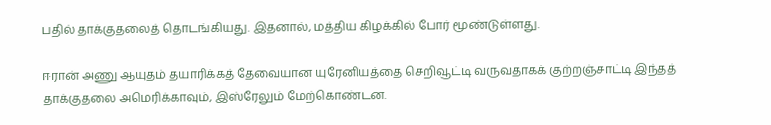பதில் தாக்குதலைத் தொடங்கியது. இதனால், மத்திய கிழக்கில் போர் மூண்டுள்ளது.

ஈரான் அணு ஆயுதம் தயாரிக்கத் தேவையான யுரேனியத்தை செறிவூட்டி வருவதாகக் குற்றஞ்சாட்டி இந்தத் தாக்குதலை அமெரிக்காவும், இஸ்ரேலும் மேற்கொண்டன.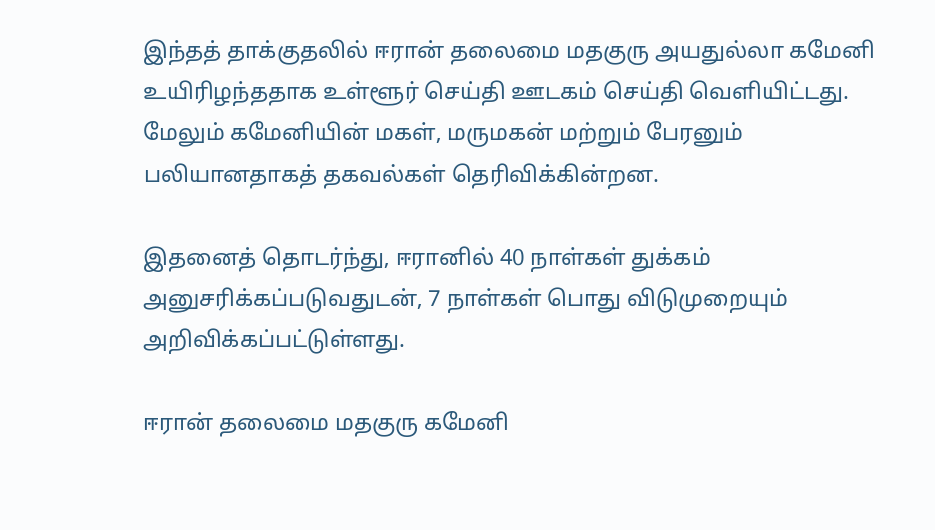இந்தத் தாக்குதலில் ஈரான் தலைமை மதகுரு அயதுல்லா கமேனி உயிரிழந்ததாக உள்ளூர் செய்தி ஊடகம் செய்தி வெளியிட்டது. மேலும் கமேனியின் மகள், மருமகன் மற்றும் பேரனும் பலியானதாகத் தகவல்கள் தெரிவிக்கின்றன.

இதனைத் தொடர்ந்து, ஈரானில் 40 நாள்கள் துக்கம் அனுசரிக்கப்படுவதுடன், 7 நாள்கள் பொது விடுமுறையும் அறிவிக்கப்பட்டுள்ளது.

ஈரான் தலைமை மதகுரு கமேனி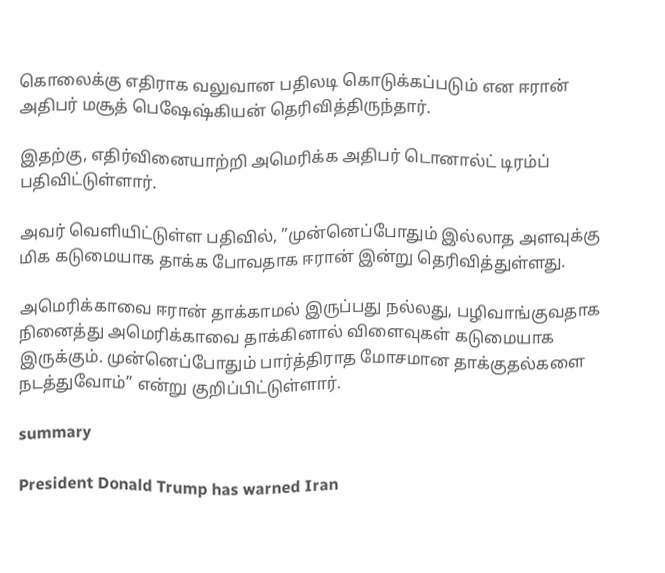கொலைக்கு எதிராக வலுவான பதிலடி கொடுக்கப்படும் என ஈரான் அதிபர் மசூத் பெஷேஷ்கியன் தெரிவித்திருந்தார்.

இதற்கு, எதிர்வினையாற்றி அமெரிக்க அதிபர் டொனால்ட் டிரம்ப் பதிவிட்டுள்ளார்.

அவர் வெளியிட்டுள்ள பதிவில், ”முன்னெப்போதும் இல்லாத அளவுக்கு மிக கடுமையாக தாக்க போவதாக ஈரான் இன்று தெரிவித்துள்ளது.

அமெரிக்காவை ஈரான் தாக்காமல் இருப்பது நல்லது, பழிவாங்குவதாக நினைத்து அமெரிக்காவை தாக்கினால் விளைவுகள் கடுமையாக இருக்கும். முன்னெப்போதும் பார்த்திராத மோசமான தாக்குதல்களை நடத்துவோம்” என்று குறிப்பிட்டுள்ளார்.

summary

President Donald Trump has warned Iran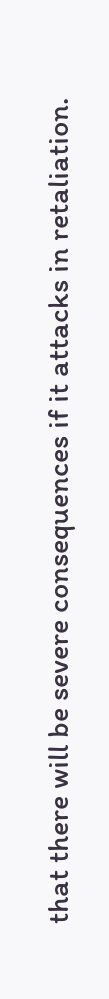that there will be severe consequences if it attacks in retaliation.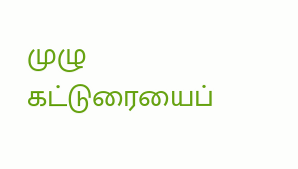முழு கட்டுரையைப்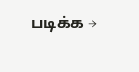படிக்க →